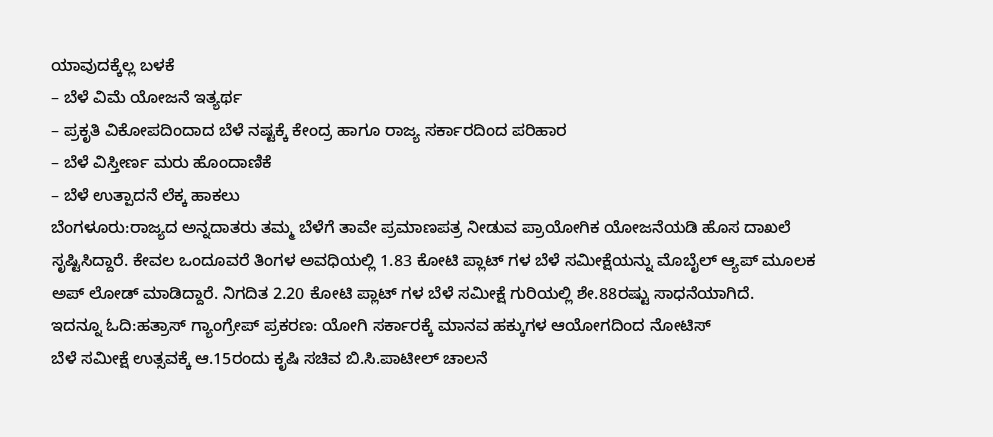ಯಾವುದಕ್ಕೆಲ್ಲ ಬಳಕೆ
– ಬೆಳೆ ವಿಮೆ ಯೋಜನೆ ಇತ್ಯರ್ಥ
– ಪ್ರಕೃತಿ ವಿಕೋಪದಿಂದಾದ ಬೆಳೆ ನಷ್ಟಕ್ಕೆ ಕೇಂದ್ರ ಹಾಗೂ ರಾಜ್ಯ ಸರ್ಕಾರದಿಂದ ಪರಿಹಾರ
– ಬೆಳೆ ವಿಸ್ತೀರ್ಣ ಮರು ಹೊಂದಾಣಿಕೆ
– ಬೆಳೆ ಉತ್ಪಾದನೆ ಲೆಕ್ಕ ಹಾಕಲು
ಬೆಂಗಳೂರು:ರಾಜ್ಯದ ಅನ್ನದಾತರು ತಮ್ಮ ಬೆಳೆಗೆ ತಾವೇ ಪ್ರಮಾಣಪತ್ರ ನೀಡುವ ಪ್ರಾಯೋಗಿಕ ಯೋಜನೆಯಡಿ ಹೊಸ ದಾಖಲೆ ಸೃಷ್ಟಿಸಿದ್ದಾರೆ. ಕೇವಲ ಒಂದೂವರೆ ತಿಂಗಳ ಅವಧಿಯಲ್ಲಿ 1.83 ಕೋಟಿ ಪ್ಲಾಟ್ ಗಳ ಬೆಳೆ ಸಮೀಕ್ಷೆಯನ್ನು ಮೊಬೈಲ್ ಆ್ಯಪ್ ಮೂಲಕ ಅಪ್ ಲೋಡ್ ಮಾಡಿದ್ದಾರೆ. ನಿಗದಿತ 2.20 ಕೋಟಿ ಪ್ಲಾಟ್ ಗಳ ಬೆಳೆ ಸಮೀಕ್ಷೆ ಗುರಿಯಲ್ಲಿ ಶೇ.88ರಷ್ಟು ಸಾಧನೆಯಾಗಿದೆ.
ಇದನ್ನೂ ಓದಿ:ಹತ್ರಾಸ್ ಗ್ಯಾಂಗ್ರೇಪ್ ಪ್ರಕರಣ: ಯೋಗಿ ಸರ್ಕಾರಕ್ಕೆ ಮಾನವ ಹಕ್ಕುಗಳ ಆಯೋಗದಿಂದ ನೋಟಿಸ್
ಬೆಳೆ ಸಮೀಕ್ಷೆ ಉತ್ಸವಕ್ಕೆ ಆ.15ರಂದು ಕೃಷಿ ಸಚಿವ ಬಿ.ಸಿ.ಪಾಟೀಲ್ ಚಾಲನೆ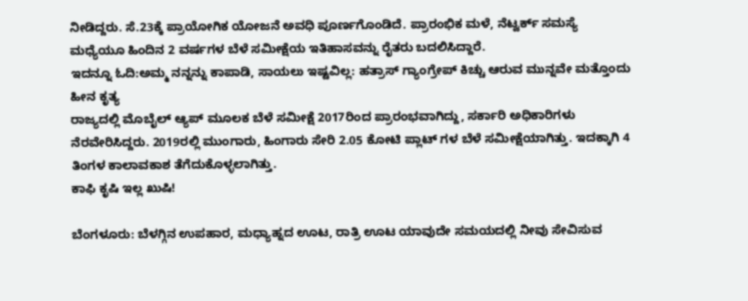ನೀಡಿದ್ದರು. ಸೆ.23ಕ್ಕೆ ಪ್ರಾಯೋಗಿಕ ಯೋಜನೆ ಅವಧಿ ಪೂರ್ಣಗೊಂಡಿದೆ. ಪ್ರಾರಂಭಿಕ ಮಳೆ, ನೆಟ್ವರ್ಕ್ ಸಮಸ್ಯೆ ಮಧ್ಯೆಯೂ ಹಿಂದಿನ 2 ವರ್ಷಗಳ ಬೆಳೆ ಸಮೀಕ್ಷೆಯ ಇತಿಹಾಸವನ್ನು ರೈತರು ಬದಲಿಸಿದ್ದಾರೆ.
ಇದನ್ನೂ ಓದಿ:ಅಮ್ಮ ನನ್ನನ್ನು ಕಾಪಾಡಿ, ಸಾಯಲು ಇಷ್ಟವಿಲ್ಲ: ಹತ್ರಾಸ್ ಗ್ಯಾಂಗ್ರೇಪ್ ಕಿಚ್ಚು ಆರುವ ಮುನ್ನವೇ ಮತ್ತೊಂದು ಹೀನ ಕೃತ್ಯ
ರಾಜ್ಯದಲ್ಲಿ ಮೊಬೈಲ್ ಆ್ಯಪ್ ಮೂಲಕ ಬೆಳೆ ಸಮೀಕ್ಷೆ 2017ರಿಂದ ಪ್ರಾರಂಭವಾಗಿದ್ದು, ಸರ್ಕಾರಿ ಅಧಿಕಾರಿಗಳು ನೆರವೇರಿಸಿದ್ದರು. 2019ರಲ್ಲಿ ಮುಂಗಾರು, ಹಿಂಗಾರು ಸೇರಿ 2.05 ಕೋಟಿ ಪ್ಲಾಟ್ ಗಳ ಬೆಳೆ ಸಮೀಕ್ಷೆಯಾಗಿತ್ತು. ಇದಕ್ಕಾಗಿ 4 ತಿಂಗಳ ಕಾಲಾವಕಾಶ ತೆಗೆದುಕೊಳ್ಳಲಾಗಿತ್ತು.
ಕಾಫಿ ಕೃಷಿ ಇಲ್ಲ ಖುಷಿ!

ಬೆಂಗಳೂರು: ಬೆಳಗ್ಗಿನ ಉಪಹಾರ, ಮಧ್ಯಾಹ್ನದ ಊಟ, ರಾತ್ರಿ ಊಟ ಯಾವುದೇ ಸಮಯದಲ್ಲಿ ನೀವು ಸೇವಿಸುವ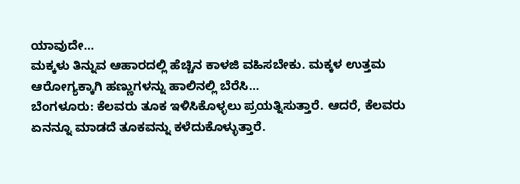ಯಾವುದೇ…
ಮಕ್ಕಳು ತಿನ್ನುವ ಆಹಾರದಲ್ಲಿ ಹೆಚ್ಚಿನ ಕಾಳಜಿ ವಹಿಸಬೇಕು. ಮಕ್ಕಳ ಉತ್ತಮ ಆರೋಗ್ಯಕ್ಕಾಗಿ ಹಣ್ಣುಗಳನ್ನು ಹಾಲಿನಲ್ಲಿ ಬೆರೆಸಿ…
ಬೆಂಗಳೂರು: ಕೆಲವರು ತೂಕ ಇಳಿಸಿಕೊಳ್ಳಲು ಪ್ರಯತ್ನಿಸುತ್ತಾರೆ. ಆದರೆ, ಕೆಲವರು ಏನನ್ನೂ ಮಾಡದೆ ತೂಕವನ್ನು ಕಳೆದುಕೊಳ್ಳುತ್ತಾರೆ.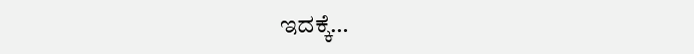ಇದಕ್ಕೆ…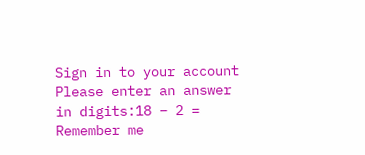Sign in to your account
Please enter an answer in digits:18 − 2 =
Remember me